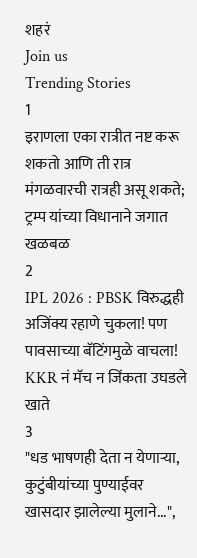शहरं
Join us
Trending Stories
1
इराणला एका रात्रीत नष्ट करू शकतो आणि ती रात्र मंगळवारची रात्रही असू शकते; ट्रम्प यांच्या विधानाने जगात खळबळ
2
IPL 2026 : PBSK विरुद्धही अजिंक्य रहाणे चुकला! पण पावसाच्या बॅटिंगमुळे वाचला! KKR नं मॅच न जिंकता उघडले खाते
3
"धड भाषणही देता न येणाऱ्या, कुटुंबीयांच्या पुण्याईवर खासदार झालेल्या मुलाने...",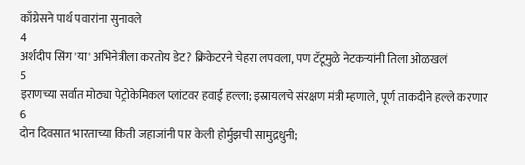काँग्रेसने पार्थ पवारांना सुनावले
4
अर्शदीप सिंग 'या' अभिनेत्रीला करतोय डेट? क्रिकेटरने चेहरा लपवला, पण टॅटूमुळे नेटकऱ्यांनी तिला ओळखलं
5
इराणच्या सर्वात मोठ्या पेट्रोकेमिकल प्लांटवर हवाई हल्ला; इस्रायलचे संरक्षण मंत्री म्हणाले, पूर्ण ताकदीने हल्ले करणार
6
दोन दिवसात भारताच्या किती जहाजांनी पार केली होर्मुझची सामुद्रधुनी;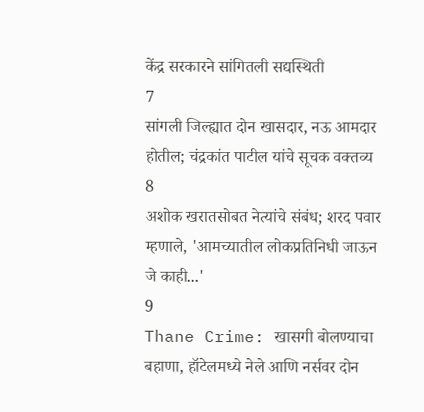केंद्र सरकारने सांगितली सद्यस्थिती
7
सांगली जिल्ह्यात दोन खासदार, नऊ आमदार होतील; चंद्रकांत पाटील यांचे सूचक वक्तव्य
8
अशोक खरातसोबत नेत्यांचे संबंध; शरद पवार म्हणाले, 'आमच्यातील लोकप्रतिनिधी जाऊन जे काही...'
9
Thane Crime: खासगी बोलण्याचा बहाणा, हॉटेलमध्ये नेले आणि नर्सवर दोन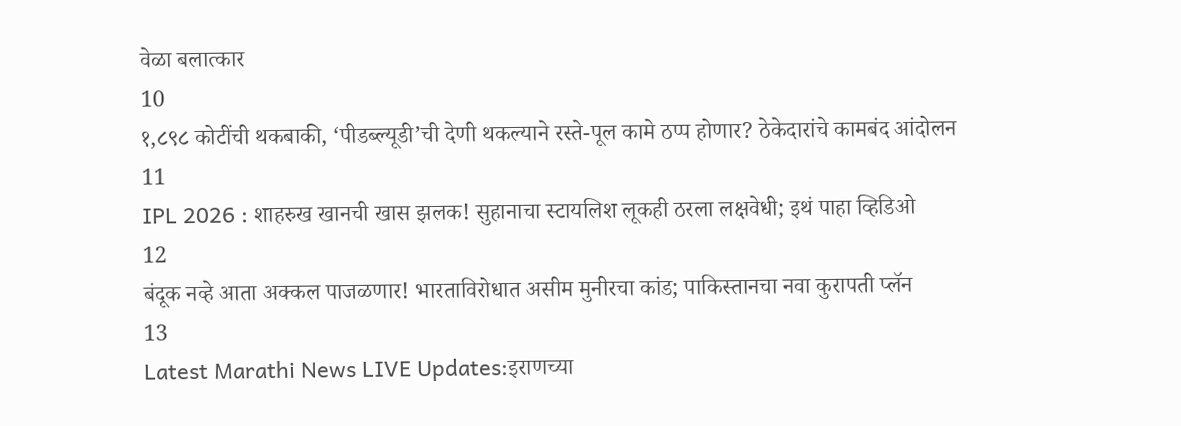वेळा बलात्कार
10
१,८९८ कोटींची थकबाकी, ‘पीडब्ल्यूडी’ची देणी थकल्याने रस्ते-पूल कामे ठप्प होणार? ठेकेदारांचे कामबंद आंदोलन
11
IPL 2026 : शाहरुख खानची खास झलक! सुहानाचा स्टायलिश लूकही ठरला लक्षवेधी; इथं पाहा व्हिडिओ
12
बंदूक नव्हे आता अक्कल पाजळणार! भारताविरोधात असीम मुनीरचा कांड; पाकिस्तानचा नवा कुरापती प्लॅन
13
Latest Marathi News LIVE Updates:इराणच्या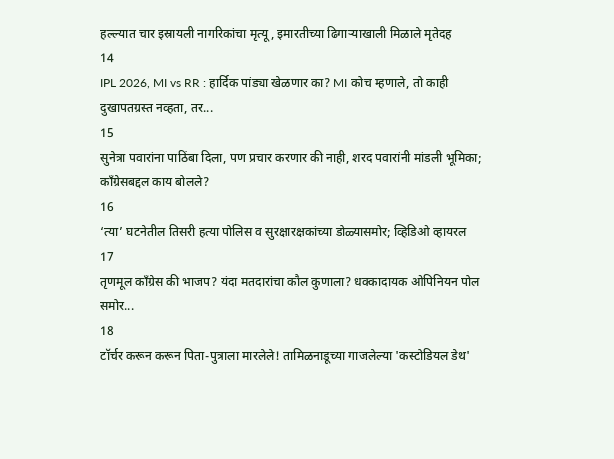हल्ल्यात चार इस्रायली नागरिकांचा मृत्यू, इमारतीच्या ढिगाऱ्याखाली मिळाले मृतेदह
14
IPL 2026, MI vs RR : हार्दिक पांड्या खेळणार का? MI कोच म्हणाले, तो काही दुखापतग्रस्त नव्हता, तर...
15
सुनेत्रा पवारांना पाठिंबा दिला, पण प्रचार करणार की नाही, शरद पवारांनी मांडली भूमिका; काँग्रेसबद्दल काय बोलले?
16
‘त्या’ घटनेतील तिसरी हत्या पोलिस व सुरक्षारक्षकांच्या डोळ्यासमोर; व्हिडिओ व्हायरल
17
तृणमूल काँग्रेस की भाजप? यंदा मतदारांचा कौल कुणाला? धक्कादायक ओपिनियन पोल समोर...
18
टॉर्चर करून करून पिता-पुत्राला मारलेले! तामिळनाडूच्या गाजलेल्या 'कस्टोडियल डेथ'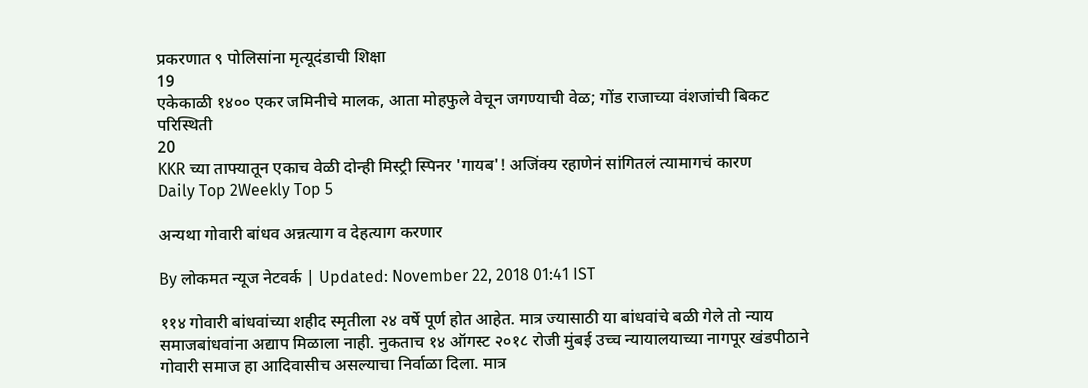प्रकरणात ९ पोलिसांना मृत्यूदंडाची शिक्षा
19
एकेकाळी १४०० एकर जमिनीचे मालक, आता मोहफुले वेचून जगण्याची वेळ; गोंड राजाच्या वंशजांची बिकट परिस्थिती
20
KKR च्या ताफ्यातून एकाच वेळी दोन्ही मिस्ट्री स्पिनर 'गायब'! अजिंक्य रहाणेनं सांगितलं त्यामागचं कारण
Daily Top 2Weekly Top 5

अन्यथा गोवारी बांधव अन्नत्याग व देहत्याग करणार

By लोकमत न्यूज नेटवर्क | Updated: November 22, 2018 01:41 IST

११४ गोवारी बांधवांच्या शहीद स्मृतीला २४ वर्षे पूर्ण होत आहेत. मात्र ज्यासाठी या बांधवांचे बळी गेले तो न्याय समाजबांधवांना अद्याप मिळाला नाही. नुकताच १४ ऑगस्ट २०१८ रोजी मुंबई उच्च न्यायालयाच्या नागपूर खंडपीठाने गोवारी समाज हा आदिवासीच असल्याचा निर्वाळा दिला. मात्र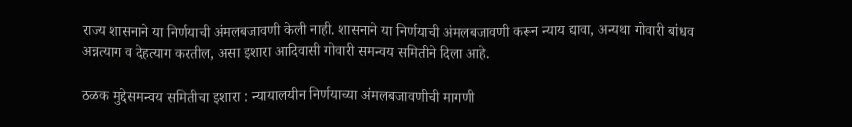राज्य शासनाने या निर्णयाची अंमलबजावणी केली नाही. शासनाने या निर्णयाची अंमलबजावणी करून न्याय द्यावा, अन्यथा गोवारी बांधव अन्नत्याग व देहत्याग करतील, असा इशारा आदिवासी गोवारी समन्वय समितीने दिला आहे.

ठळक मुद्देसमन्वय समितीचा इशारा : न्यायालयीन निर्णयाच्या अंमलबजावणीची मागणी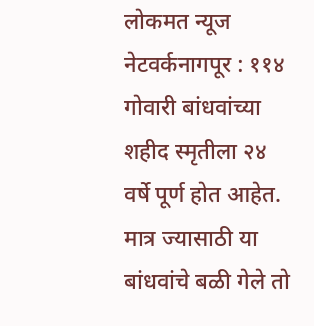लोकमत न्यूज  नेटवर्कनागपूर : ११४ गोवारी बांधवांच्या शहीद स्मृतीला २४ वर्षे पूर्ण होत आहेत. मात्र ज्यासाठी या बांधवांचे बळी गेले तो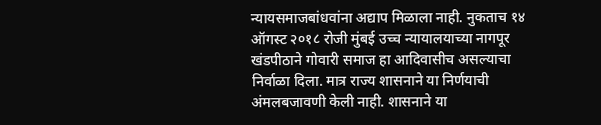न्यायसमाजबांधवांना अद्याप मिळाला नाही. नुकताच १४ ऑगस्ट २०१८ रोजी मुंबई उच्च न्यायालयाच्या नागपूर खंडपीठाने गोवारी समाज हा आदिवासीच असल्याचा निर्वाळा दिला. मात्र राज्य शासनाने या निर्णयाची अंमलबजावणी केली नाही. शासनाने या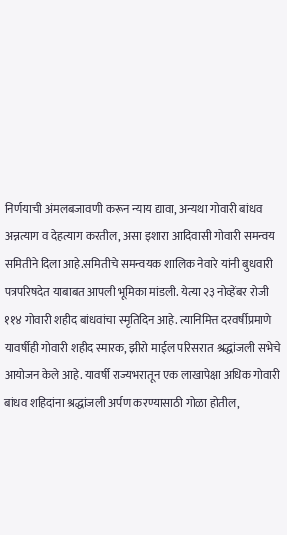निर्णयाची अंमलबजावणी करून न्याय द्यावा, अन्यथा गोवारी बांधव अन्नत्याग व देहत्याग करतील, असा इशारा आदिवासी गोवारी समन्वय समितीने दिला आहे.समितीचे समन्वयक शालिक नेवारे यांनी बुधवारी पत्रपरिषदेत याबाबत आपली भूमिका मांडली. येत्या २३ नोव्हेंबर रोजी ११४ गोवारी शहीद बांधवांचा स्मृतिदिन आहे. त्यानिमित्त दरवर्षीप्रमाणे यावर्षीही गोवारी शहीद स्मारक, झीरो माईल परिसरात श्रद्धांजली सभेचे आयोजन केले आहे. यावर्षी राज्यभरातून एक लाखापेक्षा अधिक गोवारी बांधव शहिदांना श्रद्धांजली अर्पण करण्यासाठी गोळा होतील,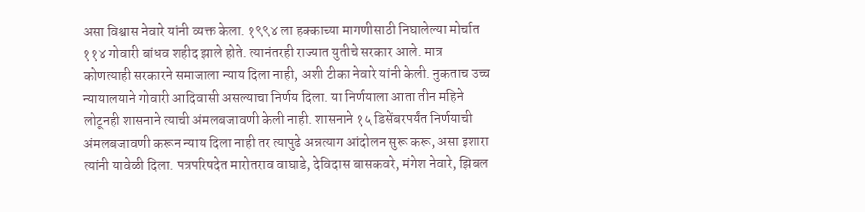असा विश्वास नेवारे यांनी व्यक्त केला. १९९४ ला हक्काच्या मागणीसाठी निघालेल्या मोर्चात ११४ गोवारी बांधव शहीद झाले होते. त्यानंतरही राज्यात युतीचे सरकार आले. मात्र कोणत्याही सरकारने समाजाला न्याय दिला नाही, अशी टीका नेवारे यांनी केली. नुकताच उच्च न्यायालयाने गोवारी आदिवासी असल्याचा निर्णय दिला. या निर्णयाला आता तीन महिने लोटूनही शासनाने त्याची अंमलबजावणी केली नाही. शासनाने १५ डिसेंबरपर्यंत निर्णयाची अंमलबजावणी करून न्याय दिला नाही तर त्यापुढे अन्नत्याग आंदोलन सुरू करू, असा इशारा त्यांनी यावेळी दिला. पत्रपरिषदेत मारोतराव वाघाडे, देविदास बासकवरे, मंगेश नेवारे, झिबल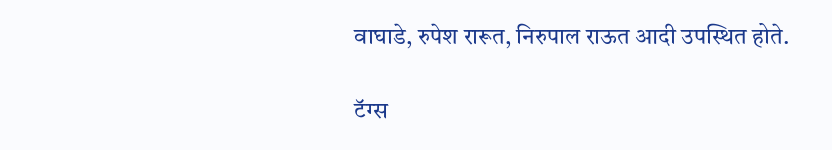वाघाडे, रुपेश रारूत, निरुपाल राऊत आदी उपस्थित होते.

टॅग्स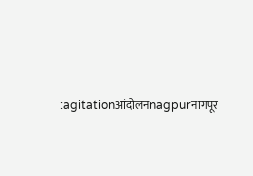:agitationआंदोलनnagpurनागपूर